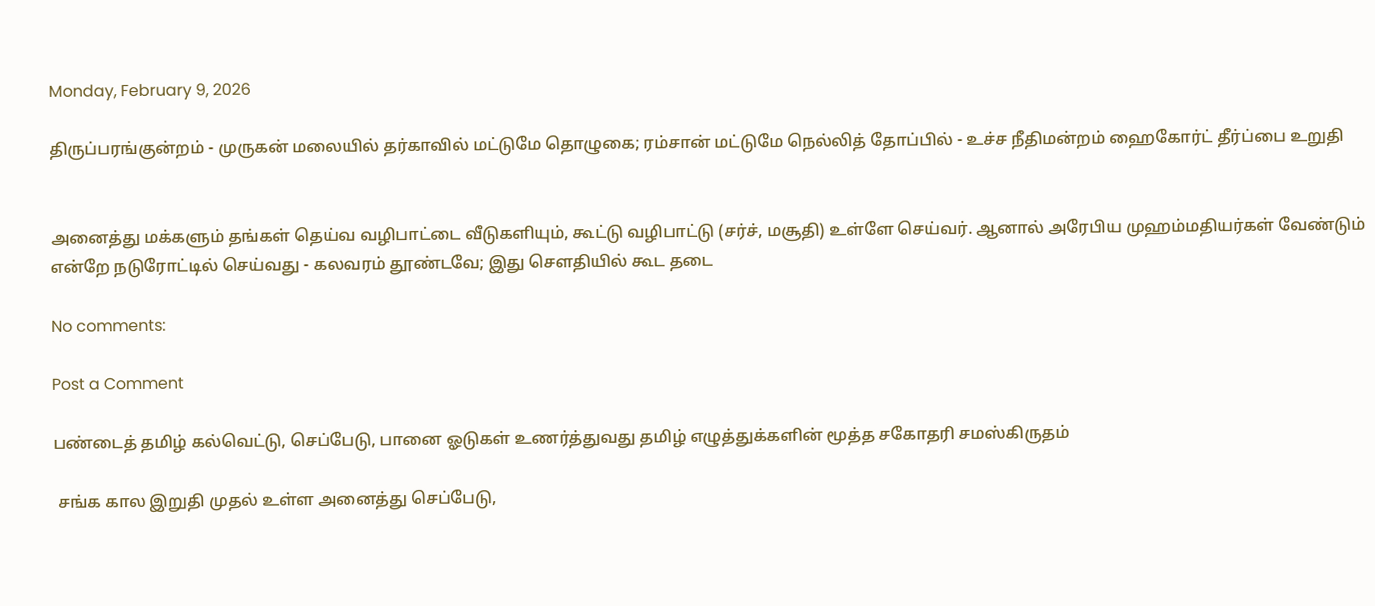Monday, February 9, 2026

திருப்பரங்குன்றம் - முருகன் மலையில் தர்காவில் மட்டுமே தொழுகை; ரம்சான் மட்டுமே நெல்லித் தோப்பில் - உச்ச நீதிமன்றம் ஹைகோர்ட் தீர்ப்பை உறுதி


அனைத்து மக்களும் தங்கள் தெய்வ வழிபாட்டை வீடுகளியும், கூட்டு வழிபாட்டு (சர்ச், மசூதி) உள்ளே செய்வர். ஆனால் அரேபிய முஹம்மதியர்கள் வேண்டும் என்றே நடுரோட்டில் செய்வது - கலவரம் தூண்டவே; இது சௌதியில் கூட தடை

No comments:

Post a Comment

பண்டைத் தமிழ் கல்வெட்டு, செப்பேடு, பானை ஓடுகள் உணர்த்துவது தமிழ் எழுத்துக்களின் மூத்த சகோதரி சமஸ்கிருதம்

 சங்க கால இறுதி முதல் உள்ள அனைத்து செப்பேடு,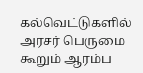கல்வெட்டுகளில் அரசர் பெருமை கூறும் ஆரம்ப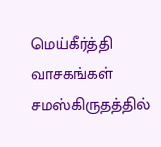மெய்கீர்த்தி வாசகங்கள் சமஸ்கிருதத்தில்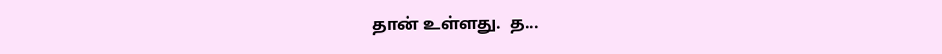தான் உள்ளது.  த...